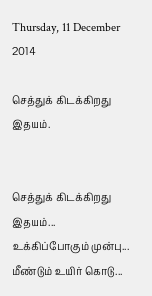Thursday, 11 December 2014

செத்துக் கிடக்கிறது இதயம்.


செத்துக் கிடக்கிறது
இதயம்...
உக்கிப்போகும் முன்பு...
மீண்டும் உயிர் கொடு...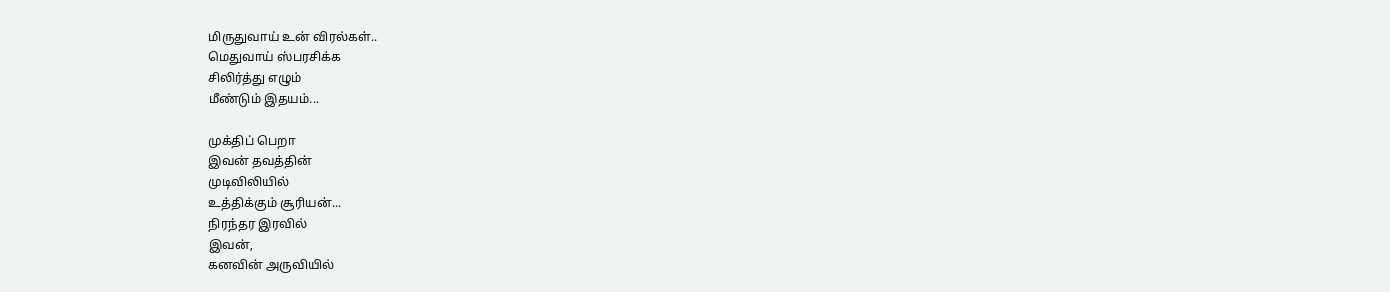மிருதுவாய் உன் விரல்கள்..
மெதுவாய் ஸ்பரசிக்க‌
சிலிர்த்து எழும்
மீண்டும் இதயம்...

முக்திப் பெறா
இவன் தவத்தின்
முடிவிலியில்
உத்திக்கும் சூரியன்...
நிரந்தர இரவில்
இவன்,
கனவின் அருவியில்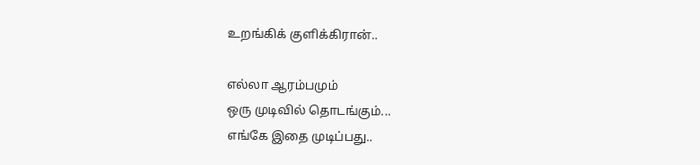உறங்கிக் குளிக்கிரான்..

எல்லா ஆரம்பமும்
ஒரு முடிவில் தொடங்கும்...
எங்கே இதை முடிப்பது..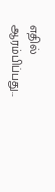எதில் ஆரம்பிப்பது...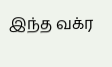இந்த வக்ர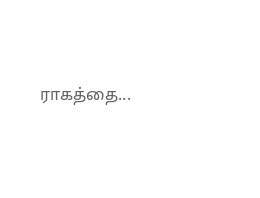ராகத்தை...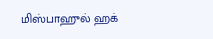மிஸ்பாஹுல் ஹக்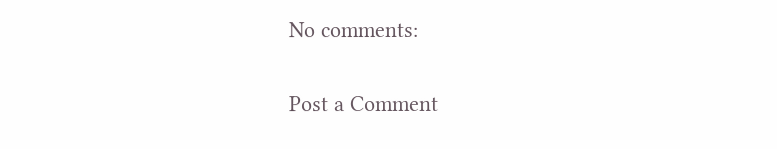No comments:

Post a Comment